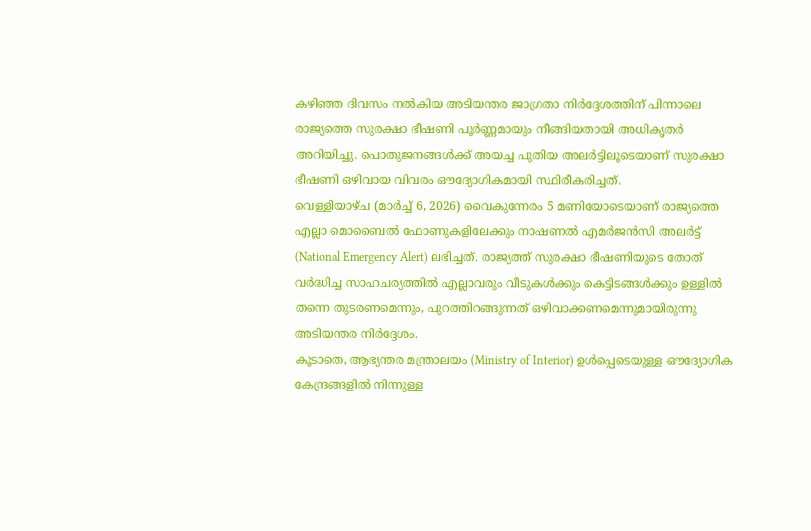കഴിഞ്ഞ ദിവസം നൽകിയ അടിയന്തര ജാഗ്രതാ നിർദ്ദേശത്തിന് പിന്നാലെ രാജ്യത്തെ സുരക്ഷാ ഭീഷണി പൂർണ്ണമായും നീങ്ങിയതായി അധികൃതർ അറിയിച്ചു. പൊതുജനങ്ങൾക്ക് അയച്ച പുതിയ അലർട്ടിലൂടെയാണ് സുരക്ഷാ ഭീഷണി ഒഴിവായ വിവരം ഔദ്യോഗികമായി സ്ഥിരീകരിച്ചത്.
വെള്ളിയാഴ്ച (മാർച്ച് 6, 2026) വൈകുന്നേരം 5 മണിയോടെയാണ് രാജ്യത്തെ എല്ലാ മൊബൈൽ ഫോണുകളിലേക്കും നാഷണൽ എമർജൻസി അലർട്ട് (National Emergency Alert) ലഭിച്ചത്. രാജ്യത്ത് സുരക്ഷാ ഭീഷണിയുടെ തോത് വർദ്ധിച്ച സാഹചര്യത്തിൽ എല്ലാവരും വീടുകൾക്കും കെട്ടിടങ്ങൾക്കും ഉള്ളിൽ തന്നെ തുടരണമെന്നും, പുറത്തിറങ്ങുന്നത് ഒഴിവാക്കണമെന്നുമായിരുന്നു അടിയന്തര നിർദ്ദേശം.
കൂടാതെ, ആഭ്യന്തര മന്ത്രാലയം (Ministry of Interior) ഉൾപ്പെടെയുള്ള ഔദ്യോഗിക കേന്ദ്രങ്ങളിൽ നിന്നുള്ള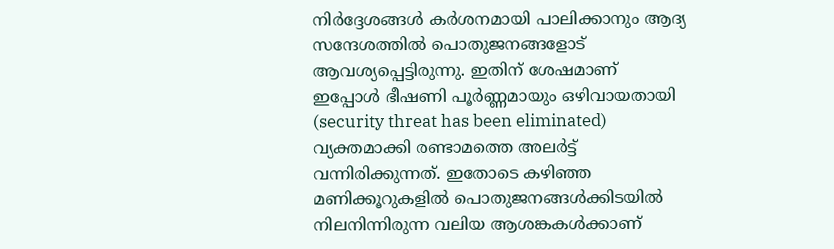നിർദ്ദേശങ്ങൾ കർശനമായി പാലിക്കാനും ആദ്യ സന്ദേശത്തിൽ പൊതുജനങ്ങളോട് ആവശ്യപ്പെട്ടിരുന്നു. ഇതിന് ശേഷമാണ് ഇപ്പോൾ ഭീഷണി പൂർണ്ണമായും ഒഴിവായതായി (security threat has been eliminated) വ്യക്തമാക്കി രണ്ടാമത്തെ അലർട്ട് വന്നിരിക്കുന്നത്. ഇതോടെ കഴിഞ്ഞ മണിക്കൂറുകളിൽ പൊതുജനങ്ങൾക്കിടയിൽ നിലനിന്നിരുന്ന വലിയ ആശങ്കകൾക്കാണ്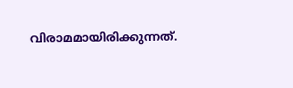വിരാമമായിരിക്കുന്നത്.